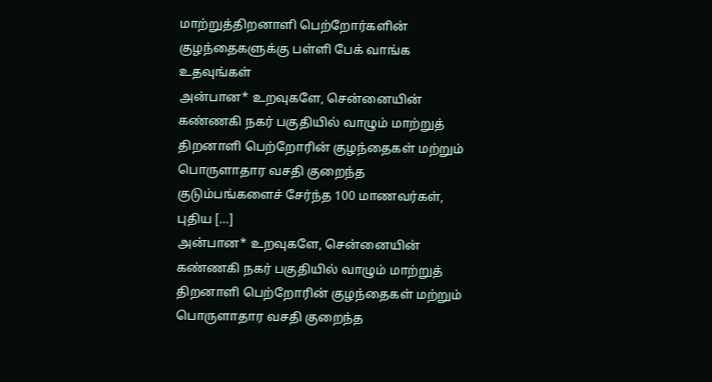மாற்றுத்திறனாளி பெற்றோர்களின் குழந்தைகளுக்கு பள்ளி பேக் வாங்க உதவுங்கள்
அன்பான* உறவுகளே, சென்னையின் கண்ணகி நகர் பகுதியில் வாழும் மாற்றுத் திறனாளி பெற்றோரின் குழந்தைகள் மற்றும் பொருளாதார வசதி குறைந்த குடும்பங்களைச் சேர்ந்த 100 மாணவர்கள், புதிய […]
அன்பான* உறவுகளே, சென்னையின் கண்ணகி நகர் பகுதியில் வாழும் மாற்றுத் திறனாளி பெற்றோரின் குழந்தைகள் மற்றும் பொருளாதார வசதி குறைந்த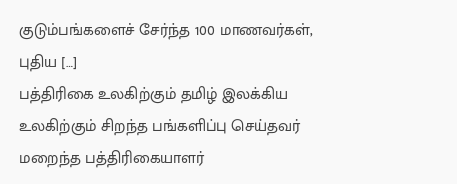குடும்பங்களைச் சேர்ந்த 100 மாணவர்கள், புதிய […]
பத்திரிகை உலகிற்கும் தமிழ் இலக்கிய உலகிற்கும் சிறந்த பங்களிப்பு செய்தவர் மறைந்த பத்திரிகையாளர்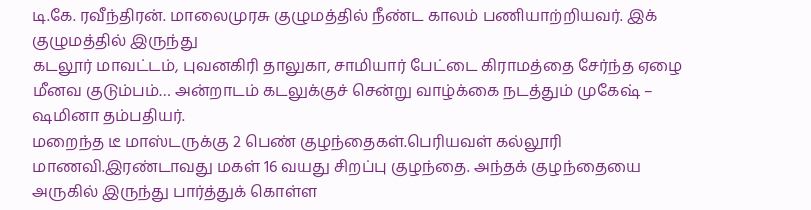டி.கே. ரவீந்திரன். மாலைமுரசு குழுமத்தில் நீண்ட காலம் பணியாற்றியவர். இக் குழுமத்தில் இருந்து
கடலூர் மாவட்டம், புவனகிரி தாலுகா, சாமியார் பேட்டை கிராமத்தை சேர்ந்த ஏழை மீனவ குடும்பம்… அன்றாடம் கடலுக்குச் சென்று வாழ்க்கை நடத்தும் முகேஷ் – ஷமினா தம்பதியர்.
மறைந்த டீ மாஸ்டருக்கு 2 பெண் குழந்தைகள்.பெரியவள் கல்லூரி மாணவி.இரண்டாவது மகள் 16 வயது சிறப்பு குழந்தை. அந்தக் குழந்தையை அருகில் இருந்து பார்த்துக் கொள்ள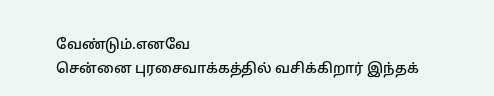வேண்டும்.எனவே
சென்னை புரசைவாக்கத்தில் வசிக்கிறார் இந்தக்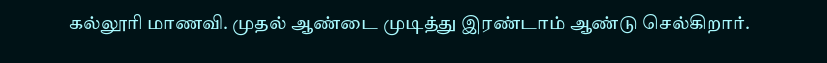கல்லூரி மாணவி. முதல் ஆண்டை முடித்து இரண்டாம் ஆண்டு செல்கிறார்.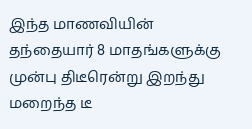இந்த மாணவியின் தந்தையார் 8 மாதங்களுக்கு முன்பு திடீரென்று இறந்து
மறைந்த டீ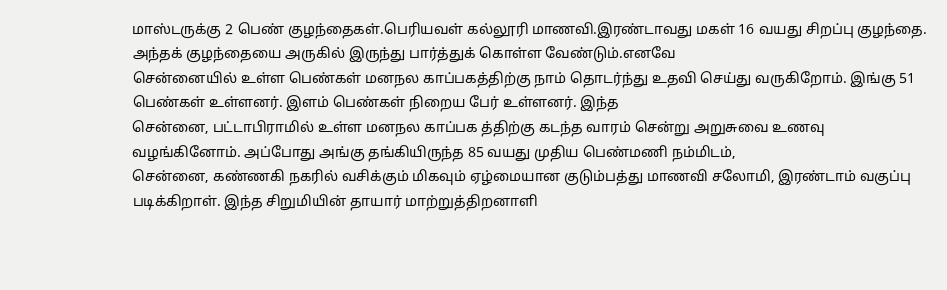மாஸ்டருக்கு 2 பெண் குழந்தைகள்.பெரியவள் கல்லூரி மாணவி.இரண்டாவது மகள் 16 வயது சிறப்பு குழந்தை. அந்தக் குழந்தையை அருகில் இருந்து பார்த்துக் கொள்ள வேண்டும்.எனவே
சென்னையில் உள்ள பெண்கள் மனநல காப்பகத்திற்கு நாம் தொடர்ந்து உதவி செய்து வருகிறோம். இங்கு 51 பெண்கள் உள்ளனர். இளம் பெண்கள் நிறைய பேர் உள்ளனர். இந்த
சென்னை, பட்டாபிராமில் உள்ள மனநல காப்பக த்திற்கு கடந்த வாரம் சென்று அறுசுவை உணவு வழங்கினோம். அப்போது அங்கு தங்கியிருந்த 85 வயது முதிய பெண்மணி நம்மிடம்,
சென்னை, கண்ணகி நகரில் வசிக்கும் மிகவும் ஏழ்மையான குடும்பத்து மாணவி சலோமி, இரண்டாம் வகுப்பு படிக்கிறாள். இந்த சிறுமியின் தாயார் மாற்றுத்திறனாளி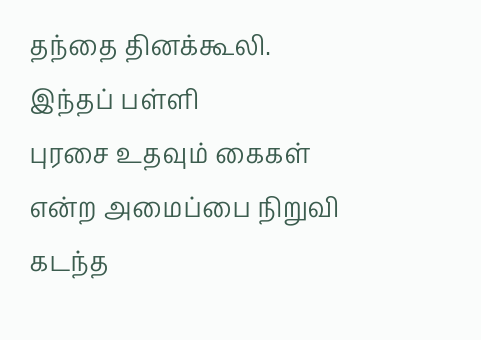தந்தை தினக்கூலி. இந்தப் பள்ளி
புரசை உதவும் கைகள் என்ற அமைப்பை நிறுவி கடந்த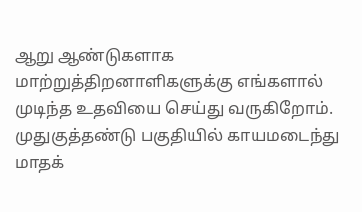ஆறு ஆண்டுகளாக மாற்றுத்திறனாளிகளுக்கு எங்களால் முடிந்த உதவியை செய்து வருகிறோம். முதுகுத்தண்டு பகுதியில் காயமடைந்து மாதக்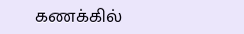கணக்கில்